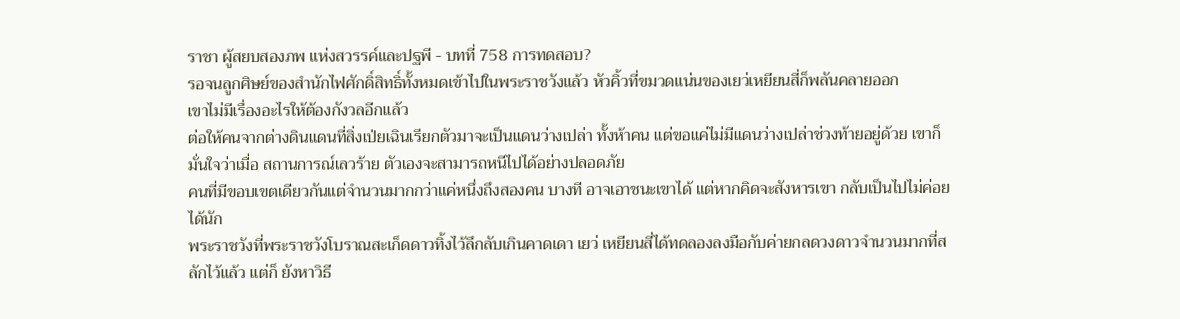ราชา ผู้สยบสองภพ แห่งสวรรค์และปฐพี - บทที่ 758 การทดสอบ?
รอจนลูกศิษย์ของสำนักไฟศักดิ์สิทธิ์ทั้งหมดเข้าไปในพระราชวังแล้ว หัวคิ้วที่ขมวดแน่นของเยว่เหยียนสี่ก็พลันคลายออก
เขาไม่มีเรื่องอะไรให้ต้องกังวลอีกแล้ว
ต่อให้คนจากต่างดินแดนที่สิ่งเป่ยเฉินเรียกตัวมาจะเป็นแดนว่างเปล่า ทั้งห้าคน แต่ขอแค่ไม่มีแดนว่างเปล่าช่วงท้ายอยู่ด้วย เขาก็มั่นใจว่าเมื่อ สถานการณ์เลวร้าย ตัวเองจะสามารถหนีไปได้อย่างปลอดภัย
คนที่มีขอบเขตเดียวกันแต่จำนวนมากกว่าแค่หนึ่งถึงสองคน บางที อาจเอาชนะเขาได้ แต่หากคิดจะสังหารเขา กลับเป็นไปไม่ค่อยได้นัก
พระราชวังที่พระราชวังโบราณสะเก็ดดาวทิ้งไว้ลึกลับเกินคาดเดา เยว่ เหยียนสี่ได้ทดลองลงมือกับค่ายกลดวงดาวจำนวนมากที่สลักไว้แล้ว แต่ก็ ยังหาวิธี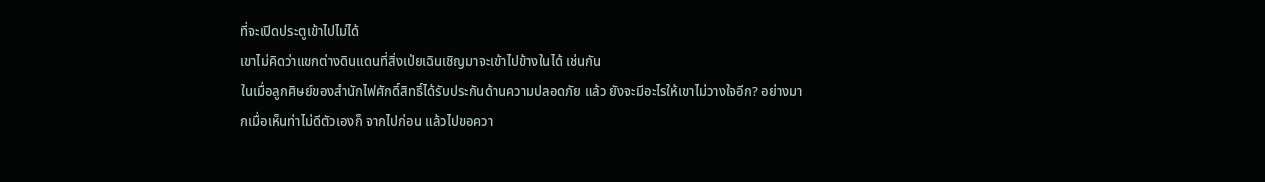ที่จะเปิดประตูเข้าไปไม่ได้
เขาไม่คิดว่าแขกต่างดินแดนที่สิ่งเป่ยเฉินเชิญมาจะเข้าไปข้างในได้ เช่นกัน
ในเมื่อลูกศิษย์ของสำนักไฟศักดิ์สิทธิ์ได้รับประกันด้านความปลอดภัย แล้ว ยังจะมีอะไรให้เขาไม่วางใจอีก? อย่างมากเมื่อเห็นท่าไม่ดีตัวเองก็ จากไปก่อน แล้วไปขอควา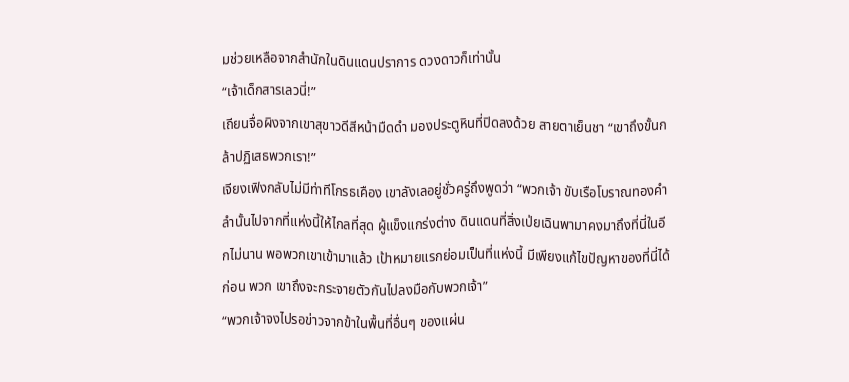มช่วยเหลือจากสำนักในดินแดนปราการ ดวงดาวก็เท่านั้น
“เจ้าเด็กสารเลวนี่!”
เถียนจื่อผิงจากเขาสุขาวดีสีหน้ามืดดำ มองประตูหินที่ปิดลงด้วย สายตาเย็นชา “เขาถึงขั้นกล้าปฏิเสธพวกเรา!”
เจียงเฟิงกลับไม่มีท่าทีโกรธเคือง เขาลังเลอยู่ชั่วครู่ถึงพูดว่า “พวกเจ้า ขับเรือโบราณทองคำลำนั้นไปจากที่แห่งนี้ให้ไกลที่สุด ผู้แข็งแกร่งต่าง ดินแดนที่สิ่งเป่ยเฉินพามาคงมาถึงที่นี่ในอีกไม่นาน พอพวกเขาเข้ามาแล้ว เป้าหมายแรกย่อมเป็นที่แห่งนี้ มีเพียงแก้ไขปัญหาของที่นี่ได้ก่อน พวก เขาถึงจะกระจายตัวกันไปลงมือกับพวกเจ้า”
“พวกเจ้าจงไปรอข่าวจากข้าในพื้นที่อื่นๆ ของแผ่น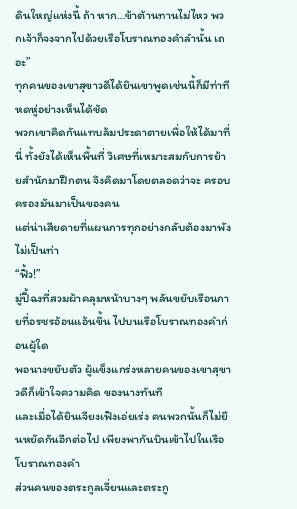ดินใหญ่แห่งนี้ ถ้า หาก…ข้าต้านทานไม่ไหว พวกเจ้าก็จงจากไปด้วยเรือโบราณทองคำลำนั้น เถอะ”
ทุกคนของเขาสุขาวดีได้ยินเขาพูดเช่นนี้ก็มีท่าทีหดหู่อย่างเห็นได้ชัด
พวกเขาคิดกันแทบล้มประดาตายเพื่อให้ได้มาที่นี่ ทั้งยังได้เห็นพื้นที่ วิเศษที่เหมาะสมกับการย้ายสำนักมาฝึกตน จึงคิดมาโดยตลอดว่าจะ ครอบครองมันมาเป็นของคน
แต่น่าเสียดายที่แผนการทุกอย่างกลับต้องมาพังไม่เป็นท่า
“ฟิ้ว!”
มู่ปี้ฉงที่สวมผ้าคลุมหน้าบางๆ พลันขยับเรือนกายที่อรชรอ้อนแอ้นขึ้น ไปบนเรือโบราณทองคำก่อนผู้ใด
พอนางขยับตัว ผู้แข็งแกร่งหลายคนของเขาสุขาวดีก็เข้าใจความคิด ของนางทันที
และเมื่อได้ยินเจียงเฟิงเอ่ยเร่ง คนพวกนั้นก็ไม่ยืนหยัดกันอีกต่อไป เพียงพากันบินเข้าไปในเรือโบราณทองคำ
ส่วนคนของตระกูลเจี่ยนและตระกู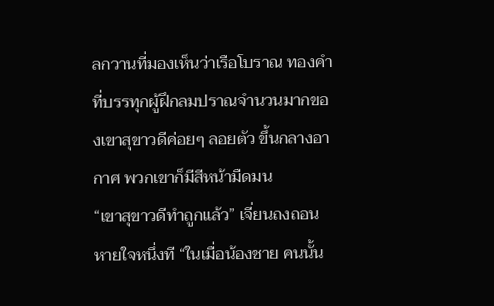ลกวานที่มองเห็นว่าเรือโบราณ ทองคำที่บรรทุกผู้ฝึกลมปราณจำนวนมากของเขาสุขาวดีค่อยๆ ลอยตัว ขึ้นกลางอากาศ พวกเขาก็มีสีหน้ามืดมน
“เขาสุขาวดีทำถูกแล้ว” เจี่ยนถงถอนหายใจหนึ่งที “ในเมื่อน้องชาย คนนั้น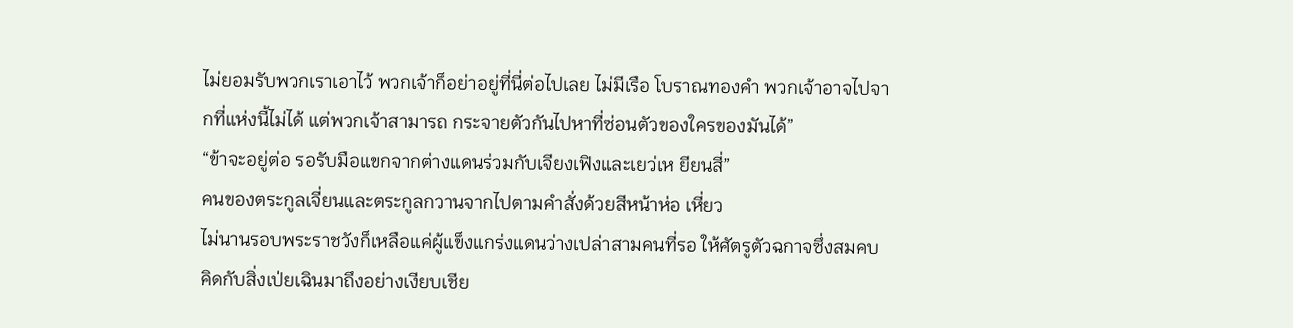ไม่ยอมรับพวกเราเอาไว้ พวกเจ้าก็อย่าอยู่ที่นี่ต่อไปเลย ไม่มีเรือ โบราณทองคำ พวกเจ้าอาจไปจากที่แห่งนี้ไม่ได้ แต่พวกเจ้าสามารถ กระจายตัวกันไปหาที่ซ่อนตัวของใครของมันได้”
“ข้าจะอยู่ต่อ รอรับมือแขกจากต่างแดนร่วมกับเจียงเฟิงและเยว่เห ยียนสี่”
คนของตระกูลเจี่ยนและตระกูลกวานจากไปตามคำสั่งด้วยสีหน้าห่อ เหี่ยว
ไม่นานรอบพระราชวังก็เหลือแค่ผู้แข็งแกร่งแดนว่างเปล่าสามคนที่รอ ให้ศัตรูตัวฉกาจซึ่งสมคบคิดกับสิ่งเป่ยเฉินมาถึงอย่างเงียบเชีย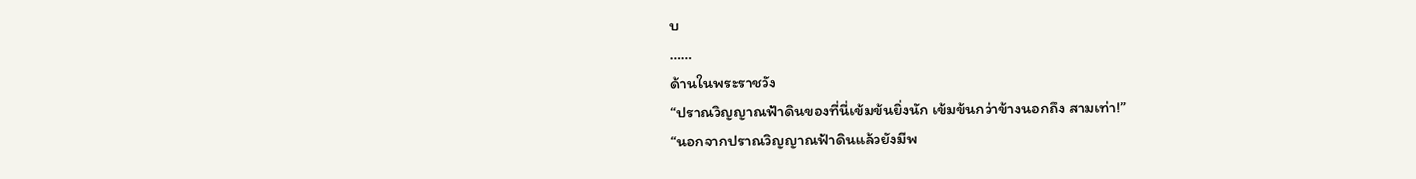บ
……
ด้านในพระราชวัง
“ปราณวิญญาณฟ้าดินของที่นี่เข้มข้นยิ่งนัก เข้มข้นกว่าข้างนอกถึง สามเท่า!”
“นอกจากปราณวิญญาณฟ้าดินแล้วยังมีพ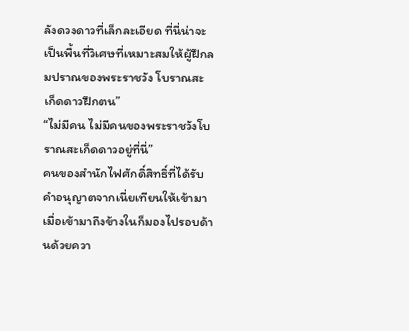ลังดวงดาวที่เล็กละเอียด ที่นี่น่าจะเป็นพื้นที่วิเศษที่เหมาะสมให้ผู้ฝึกลมปราณของพระราชวัง โบราณสะเก็ดดาวฝึกตน”
“ไม่มีคน ไม่มีคนของพระราชวังโบราณสะเก็ดดาวอยู่ที่นี่”
คนของสำนักไฟศักดิ์สิทธิ์ที่ได้รับคำอนุญาตจากเนี่ยเทียนให้เข้ามา เมื่อเข้ามาถึงข้างในก็มองไปรอบด้านด้วยควา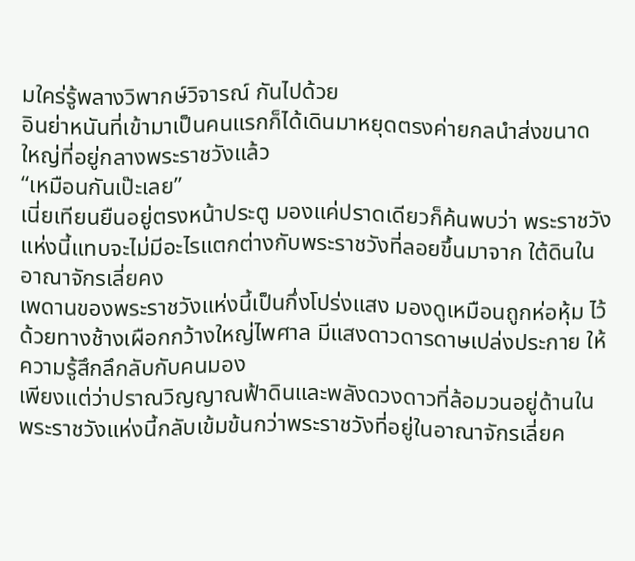มใคร่รู้พลางวิพากษ์วิจารณ์ กันไปด้วย
อินย่าหนันที่เข้ามาเป็นคนแรกก็ได้เดินมาหยุดตรงค่ายกลนำส่งขนาด ใหญ่ที่อยู่กลางพระราชวังแล้ว
“เหมือนกันเป๊ะเลย”
เนี่ยเทียนยืนอยู่ตรงหน้าประตู มองแค่ปราดเดียวก็ค้นพบว่า พระราชวังแห่งนี้แทบจะไม่มีอะไรแตกต่างกับพระราชวังที่ลอยขึ้นมาจาก ใต้ดินในอาณาจักรเลี่ยคง
เพดานของพระราชวังแห่งนี้เป็นกึ่งโปร่งแสง มองดูเหมือนถูกห่อหุ้ม ไว้ด้วยทางช้างเผือกกว้างใหญ่ไพศาล มีแสงดาวดารดาษเปล่งประกาย ให้ ความรู้สึกลึกลับกับคนมอง
เพียงแต่ว่าปราณวิญญาณฟ้าดินและพลังดวงดาวที่ล้อมวนอยู่ด้านใน พระราชวังแห่งนี้กลับเข้มข้นกว่าพระราชวังที่อยู่ในอาณาจักรเลี่ยค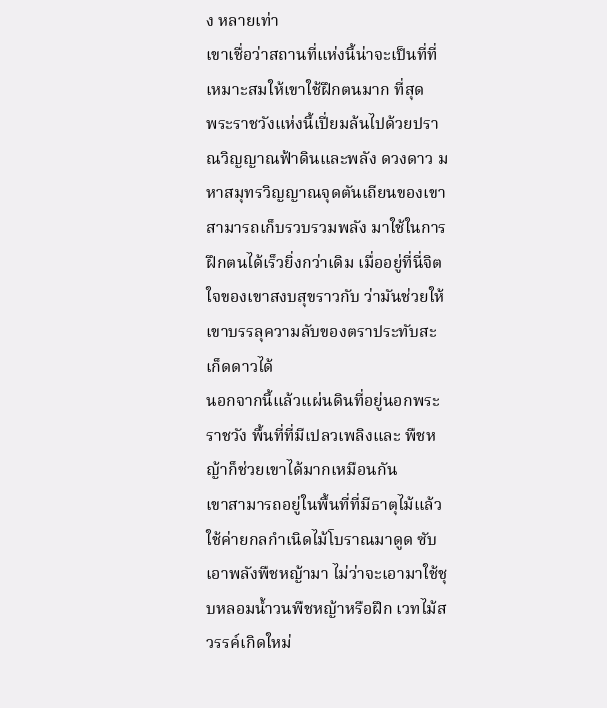ง หลายเท่า
เขาเชื่อว่าสถานที่แห่งนี้น่าจะเป็นที่ที่เหมาะสมให้เขาใช้ฝึกตนมาก ที่สุด
พระราชวังแห่งนี้เปี่ยมล้นไปด้วยปราณวิญญาณฟ้าดินและพลัง ดวงดาว มหาสมุทรวิญญาณจุดตันเถียนของเขาสามารถเก็บรวบรวมพลัง มาใช้ในการฝึกตนได้เร็วยิ่งกว่าเดิม เมื่ออยู่ที่นี่จิตใจของเขาสงบสุขราวกับ ว่ามันช่วยให้เขาบรรลุความลับของตราประทับสะเก็ดดาวได้
นอกจากนี้แล้วแผ่นดินที่อยู่นอกพระราชวัง พื้นที่ที่มีเปลวเพลิงและ พืชหญ้าก็ช่วยเขาได้มากเหมือนกัน
เขาสามารถอยู่ในพื้นที่ที่มีธาตุไม้แล้วใช้ค่ายกลกำเนิดไม้โบราณมาดูด ซับเอาพลังพืชหญ้ามา ไม่ว่าจะเอามาใช้ชุบหลอมน้ำวนพืชหญ้าหรือฝึก เวทไม้สวรรค์เกิดใหม่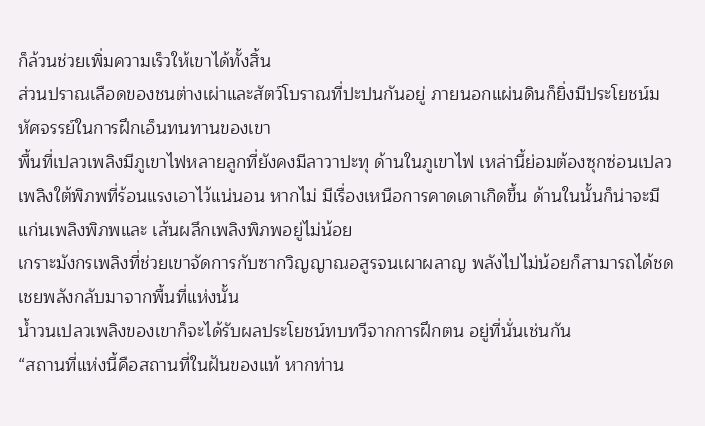ก็ล้วนช่วยเพิ่มความเร็วให้เขาได้ทั้งสิ้น
ส่วนปราณเลือดของชนต่างเผ่าและสัตว์โบราณที่ปะปนกันอยู่ ภายนอกแผ่นดินก็ยิ่งมีประโยชน์มหัศจรรย์ในการฝึกเอ็นทนทานของเขา
พื้นที่เปลวเพลิงมีภูเขาไฟหลายลูกที่ยังคงมีลาวาปะทุ ด้านในภูเขาไฟ เหล่านี้ย่อมต้องซุกซ่อนเปลวเพลิงใต้พิภพที่ร้อนแรงเอาไว้แน่นอน หากไม่ มีเรื่องเหนือการคาดเดาเกิดขึ้น ด้านในนั้นก็น่าจะมีแก่นเพลิงพิภพและ เส้นผลึกเพลิงพิภพอยู่ไม่น้อย
เกราะมังกรเพลิงที่ช่วยเขาจัดการกับซากวิญญาณอสูรจนเผาผลาญ พลังไปไม่น้อยก็สามารถได้ชดเชยพลังกลับมาจากพื้นที่แห่งนั้น
น้ำวนเปลวเพลิงของเขาก็จะได้รับผลประโยชน์ทบทวีจากการฝึกตน อยู่ที่นั่นเช่นกัน
“สถานที่แห่งนี้คือสถานที่ในฝันของแท้ หากท่าน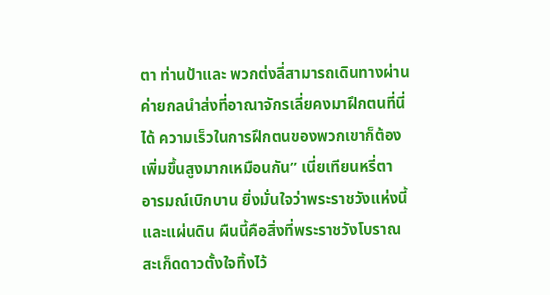ตา ท่านป้าและ พวกต่งลี่สามารถเดินทางผ่านค่ายกลนำส่งที่อาณาจักรเลี่ยคงมาฝึกตนที่นี่ ได้ ความเร็วในการฝึกตนของพวกเขาก็ต้องเพิ่มขึ้นสูงมากเหมือนกัน” เนี่ยเทียนหรี่ตา อารมณ์เบิกบาน ยิ่งมั่นใจว่าพระราชวังแห่งนี้และแผ่นดิน ผืนนี้คือสิ่งที่พระราชวังโบราณสะเก็ดดาวตั้งใจทิ้งไว้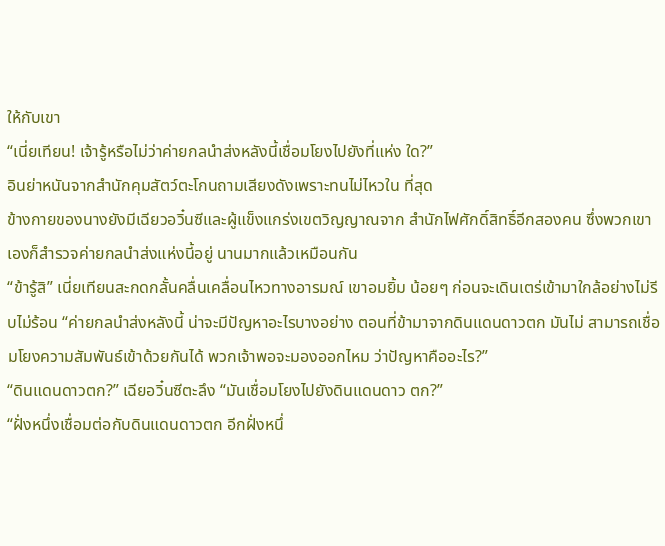ให้กับเขา
“เนี่ยเทียน! เจ้ารู้หรือไม่ว่าค่ายกลนำส่งหลังนี้เชื่อมโยงไปยังที่แห่ง ใด?”
อินย่าหนันจากสำนักคุมสัตว์ตะโกนถามเสียงดังเพราะทนไม่ไหวใน ที่สุด
ข้างกายของนางยังมีเฉียวอวิ๋นซีและผู้แข็งแกร่งเขตวิญญาณจาก สำนักไฟศักดิ์สิทธิ์อีกสองคน ซึ่งพวกเขาเองก็สำรวจค่ายกลนำส่งแห่งนี้อยู่ นานมากแล้วเหมือนกัน
“ข้ารู้สิ” เนี่ยเทียนสะกดกลั้นคลื่นเคลื่อนไหวทางอารมณ์ เขาอมยิ้ม น้อยๆ ก่อนจะเดินเตร่เข้ามาใกล้อย่างไม่รีบไม่ร้อน “ค่ายกลนำส่งหลังนี้ น่าจะมีปัญหาอะไรบางอย่าง ตอนที่ข้ามาจากดินแดนดาวตก มันไม่ สามารถเชื่อมโยงความสัมพันธ์เข้าด้วยกันได้ พวกเจ้าพอจะมองออกไหม ว่าปัญหาคืออะไร?”
“ดินแดนดาวตก?” เฉียอวิ๋นซีตะลึง “มันเชื่อมโยงไปยังดินแดนดาว ตก?”
“ฝั่งหนึ่งเชื่อมต่อกับดินแดนดาวตก อีกฝั่งหนึ่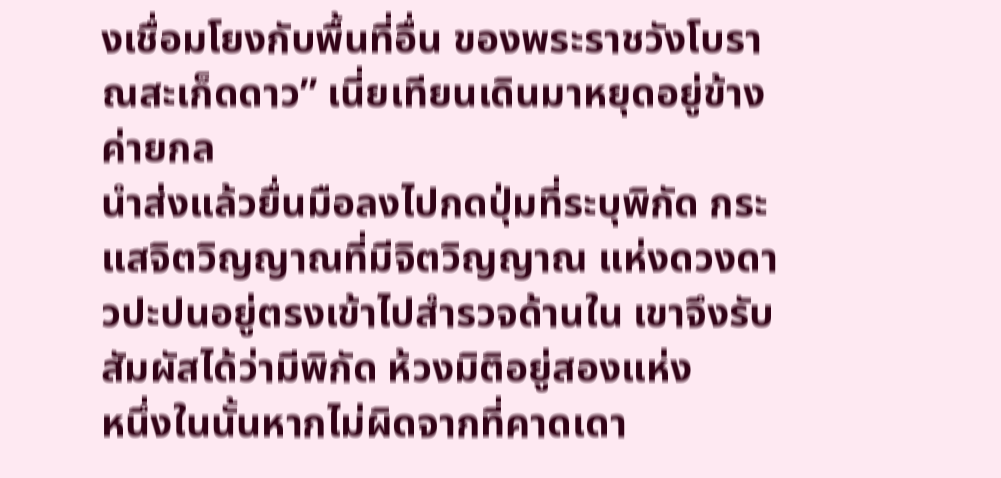งเชื่อมโยงกับพื้นที่อื่น ของพระราชวังโบราณสะเก็ดดาว” เนี่ยเทียนเดินมาหยุดอยู่ข้างค่ายกล
นำส่งแล้วยื่นมือลงไปกดปุ่มที่ระบุพิกัด กระแสจิตวิญญาณที่มีจิตวิญญาณ แห่งดวงดาวปะปนอยู่ตรงเข้าไปสำรวจด้านใน เขาจึงรับสัมผัสได้ว่ามีพิกัด ห้วงมิติอยู่สองแห่ง
หนึ่งในนั้นหากไม่ผิดจากที่คาดเดา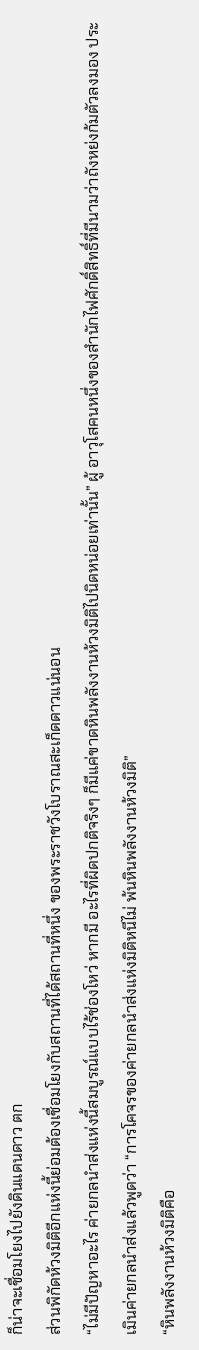ก็น่าจะเชื่อมโยงไปยังดินแดนดาว ตก
ส่วนพิกัดห้วงมิติอีกแห่งนี้ย่อมต้องเชื่อมโยงกับสถานที่ได้สถานที่หนึ่ง ของพระราชวังโบราณสะเก็ดดาวแน่นอน
“ไม่มีปัญหาอะไร ค่ายกลนำส่งแห่งนี้สมบูรณ์แบบไร้ช่องโหว่ หากมี อะไรที่ผิดปกติจริงๆ ก็มีแค่ขาดหินพลังงานห้วงมิติไปนิดหน่อยเท่านั้น” ผู้ อาวุโสคนหนึ่งของสำนักไฟศักดิ์สิทธิ์ที่มีนามว่าถังหย่งก้มตัวลงมอง ประเมินค่ายกลนำส่งแล้วพูดว่า “การโคจรของค่ายกลนำส่งแห่งมิติหนีไม่ พ้นหินพลังงานห้วงมิติ”
“หินพลังงานห้วงมิติคือ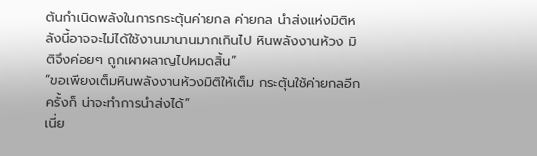ต้นกำเนิดพลังในการกระตุ้นค่ายกล ค่ายกล นำส่งแห่งมิติหลังนี้อาจจะไม่ได้ใช้งานมานานมากเกินไป หินพลังงานห้วง มิติจึงค่อยๆ ถูกเผาผลาญไปหมดสิ้น”
“ขอเพียงเต็มหินพลังงานห้วงมิติให้เต็ม กระตุ้นใช้ค่ายกลอีกครั้งก็ น่าจะทำการนำส่งได้”
เนี่ย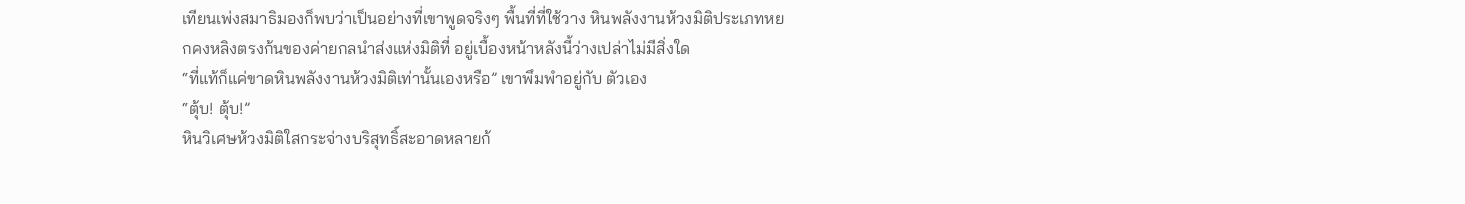เทียนเพ่งสมาธิมองก็พบว่าเป็นอย่างที่เขาพูดจริงๆ พื้นที่ที่ใช้วาง หินพลังงานห้วงมิติประเภทหยกคงหลิงตรงก้นของค่ายกลนำส่งแห่งมิติที่ อยู่เบื้องหน้าหลังนี้ว่างเปล่าไม่มีสิ่งใด
“ที่แท้ก็แค่ขาดหินพลังงานห้วงมิติเท่านั้นเองหรือ” เขาพึมพำอยู่กับ ตัวเอง
“ตุ้บ! ตุ้บ!”
หินวิเศษห้วงมิติใสกระจ่างบริสุทธิ์สะอาดหลายก้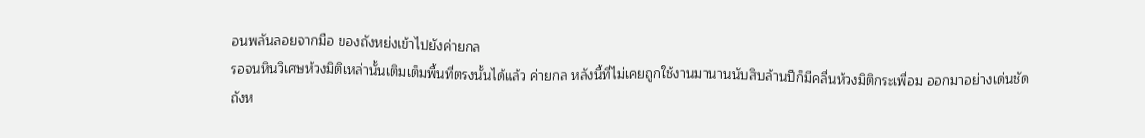อนพลันลอยจากมือ ของถังหย่งเข้าไปยังค่ายกล
รอจนหินวิเศษห้วงมิติเหล่านั้นเติมเต็มพื้นที่ตรงนั้นได้แล้ว ค่ายกล หลังนี้ที่ไม่เคยถูกใช้งานมานานนับสิบล้านปีก็มีคลื่นห้วงมิติกระเพื่อม ออกมาอย่างเด่นชัด
ถังห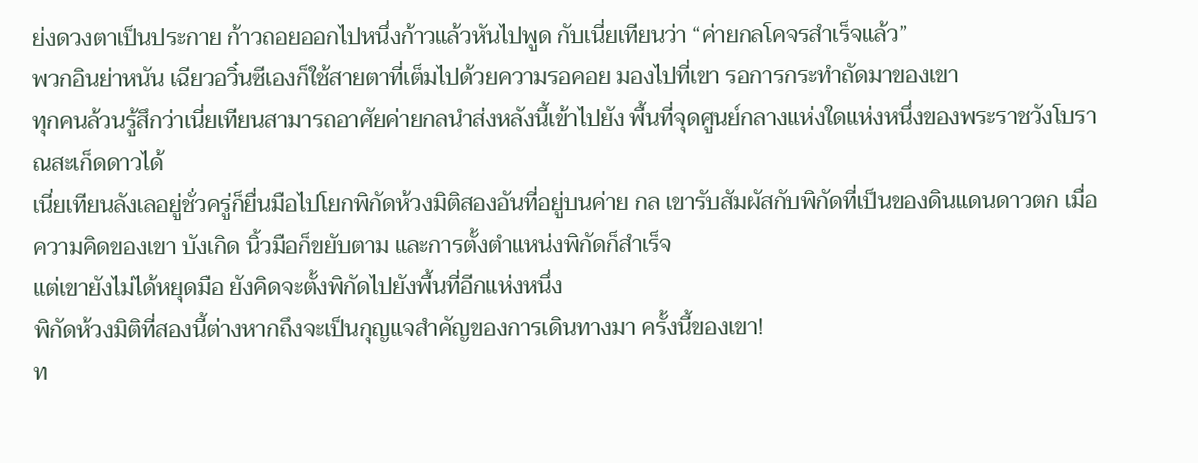ย่งดวงตาเป็นประกาย ก้าวถอยออกไปหนึ่งก้าวแล้วหันไปพูด กับเนี่ยเทียนว่า “ค่ายกลโคจรสำเร็จแล้ว”
พวกอินย่าหนัน เฉียวอวิ๋นซีเองก็ใช้สายตาที่เต็มไปด้วยความรอคอย มองไปที่เขา รอการกระทำถัดมาของเขา
ทุกคนล้วนรู้สึกว่าเนี่ยเทียนสามารถอาศัยค่ายกลนำส่งหลังนี้เข้าไปยัง พื้นที่จุดศูนย์กลางแห่งใดแห่งหนึ่งของพระราชวังโบราณสะเก็ดดาวได้
เนี่ยเทียนลังเลอยู่ชั่วครู่ก็ยื่นมือไปโยกพิกัดห้วงมิติสองอันที่อยู่บนค่าย กล เขารับสัมผัสกับพิกัดที่เป็นของดินแดนดาวตก เมื่อความคิดของเขา บังเกิด นิ้วมือก็ขยับตาม และการตั้งตำแหน่งพิกัดก็สำเร็จ
แต่เขายังไม่ได้หยุดมือ ยังคิดจะตั้งพิกัดไปยังพื้นที่อีกแห่งหนึ่ง
พิกัดห้วงมิติที่สองนี้ต่างหากถึงจะเป็นกุญแจสำคัญของการเดินทางมา ครั้งนี้ของเขา!
ท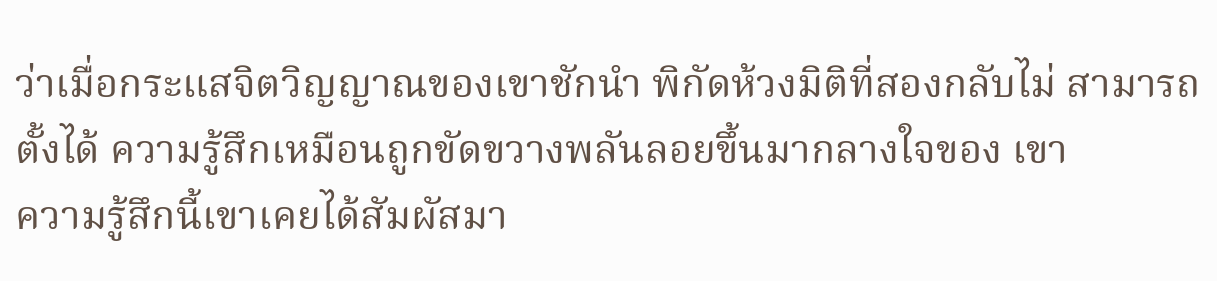ว่าเมื่อกระแสจิตวิญญาณของเขาชักนำ พิกัดห้วงมิติที่สองกลับไม่ สามารถตั้งได้ ความรู้สึกเหมือนถูกขัดขวางพลันลอยขึ้นมากลางใจของ เขา
ความรู้สึกนี้เขาเคยได้สัมผัสมา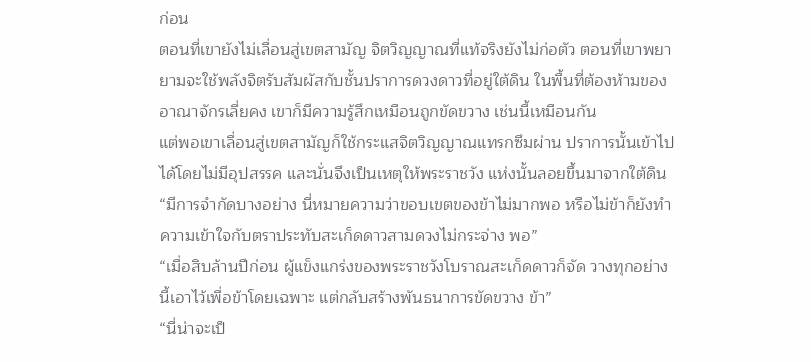ก่อน
ตอนที่เขายังไม่เลื่อนสู่เขตสามัญ จิตวิญญาณที่แท้จริงยังไม่ก่อตัว ตอนที่เขาพยายามจะใช้พลังจิตรับสัมผัสกับชั้นปราการดวงดาวที่อยู่ใต้ดิน ในพื้นที่ต้องห้ามของอาณาจักรเลี่ยคง เขาก็มีความรู้สึกเหมือนถูกขัดขวาง เช่นนี้เหมือนกัน
แต่พอเขาเลื่อนสู่เขตสามัญก็ใช้กระแสจิตวิญญาณแทรกซึมผ่าน ปราการนั้นเข้าไปได้โดยไม่มีอุปสรรค และนั่นจึงเป็นเหตุให้พระราชวัง แห่งนั้นลอยขึ้นมาจากใต้ดิน
“มีการจำกัดบางอย่าง นี่หมายความว่าขอบเขตของข้าไม่มากพอ หรือไม่ข้าก็ยังทำความเข้าใจกับตราประทับสะเก็ดดาวสามดวงไม่กระจ่าง พอ”
“เมื่อสิบล้านปีก่อน ผู้แข็งแกร่งของพระราชวังโบราณสะเก็ดดาวก็จัด วางทุกอย่างนี้เอาไว้เพื่อข้าโดยเฉพาะ แต่กลับสร้างพันธนาการขัดขวาง ข้า”
“นี่น่าจะเป็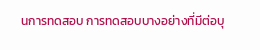นการทดสอบ การทดสอบบางอย่างที่มีต่อบุ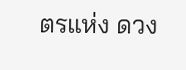ตรแห่ง ดวง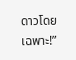ดาวโดยเฉพาะ!”